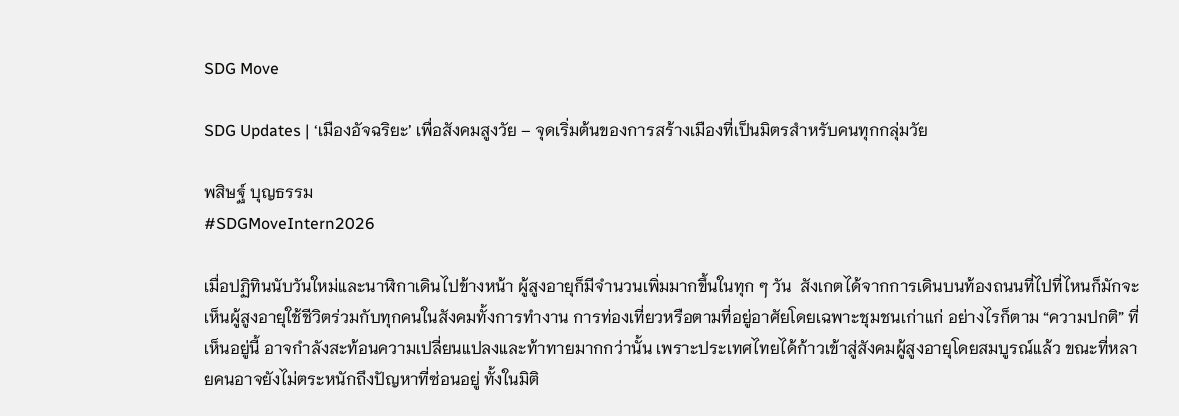SDG Move

SDG Updates | ‘เมืองอัจฉริยะ’ เพื่อสังคมสูงวัย – จุดเริ่มต้นของการสร้างเมืองที่เป็นมิตรสำหรับคนทุกกลุ่มวัย

พสิษฐ์ บุญธรรม
#SDGMoveIntern2026

เมื่อปฏิทินนับวันใหม่และนาฬิกาเดินไปข้างหน้า ผู้สูงอายุก็มีจำนวนเพิ่มมากขึ้นในทุก ๆ วัน  สังเกตได้จากการเดินบนท้องถนนที่ไปที่ไหนก็มักจะเห็นผู้สูงอายุใช้ชีวิตร่วมกับทุกคนในสังคมทั้งการทำงาน การท่องเที่ยวหรือตามที่อยู่อาศัยโดยเฉพาะชุมชนเก่าแก่ อย่างไรก็ตาม “ความปกติ” ที่เห็นอยู่นี้ อาจกำลังสะท้อนความเปลี่ยนแปลงและท้าทายมากกว่านั้น เพราะประเทศไทยได้ก้าวเข้าสู่สังคมผู้สูงอายุโดยสมบูรณ์แล้ว ขณะที่หลายคนอาจยังไม่ตระหนักถึงปัญหาที่ซ่อนอยู่ ทั้งในมิติ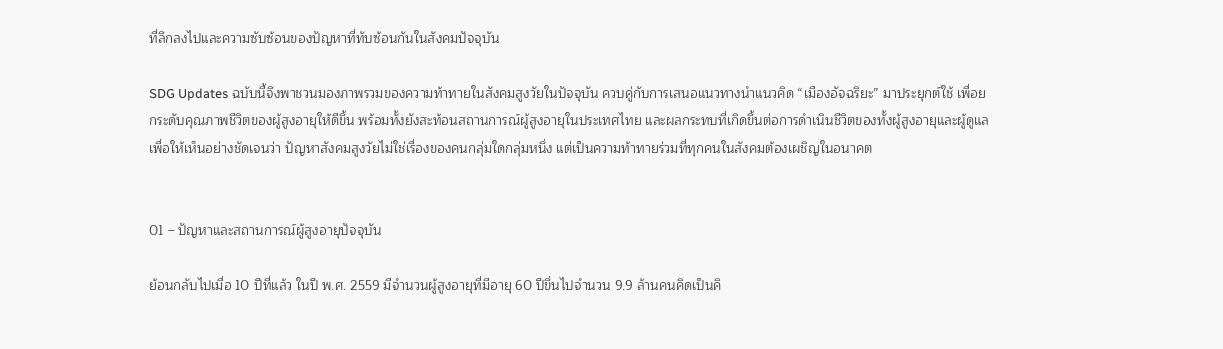ที่ลึกลงไปและความซับซ้อนของปัญหาที่ทับซ้อนกันในสังคมปัจจุบัน

SDG Updates ฉบับนี้จึงพาชวนมองภาพรวมของความท้าทายในสังคมสูงวัยในปัจจุบัน ควบคู่กับการเสนอแนวทางนำแนวคิด “เมืองอัจฉริยะ” มาประยุกต์ใช้ เพื่อยกระดับคุณภาพชีวิตของผู้สูงอายุให้ดีขึ้น พร้อมทั้งยังสะท้อนสถานการณ์ผู้สูงอายุในประเทศไทย และผลกระทบที่เกิดขึ้นต่อการดำเนินชีวิตของทั้งผู้สูงอายุและผู้ดูแล เพื่อให้เห็นอย่างชัดเจนว่า ปัญหาสังคมสูงวัยไม่ใช่เรื่องของคนกลุ่มใดกลุ่มหนึ่ง แต่เป็นความท้าทายร่วมที่ทุกคนในสังคมต้องเผชิญในอนาคต


01 – ปัญหาและสถานการณ์ผู้สูงอายุปัจจุบัน

ย้อนกลับไปเมื่อ 10 ปีที่แล้ว ในปี พ.ศ. 2559 มีจำนวนผู้สูงอายุที่มีอายุ 60 ปีขึ่นไปจำนวน 9.9 ล้านคนคิดเป็นคิ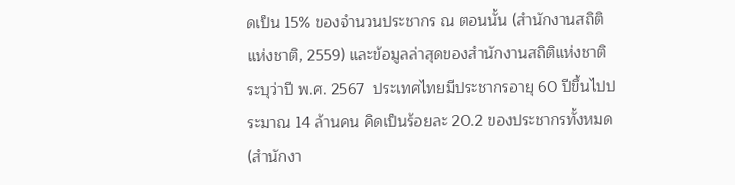ดเป็น 15% ของจำนวนประชากร ณ ตอนนั้น (สำนักงานสถิติแห่งชาติ, 2559) และข้อมูลล่าสุดของสำนักงานสถิติแห่งชาติ ระบุว่าปี พ.ศ. 2567  ประเทศไทยมีประชากรอายุ 60 ปีขึ้นไปประมาณ 14 ล้านคน คิดเป็นร้อยละ 20.2 ของประชากรทั้งหมด (สำนักงา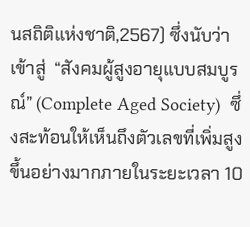นสถิติแห่งชาติ,2567) ซึ่งนับว่าเข้าสู่  “สังคมผู้สูงอายุแบบสมบูรณ์” (Complete Aged Society)  ซึ่งสะท้อนให้เห็นถึงตัวเลขที่เพิ่มสูงขึ้นอย่างมากภายในระยะเวลา 10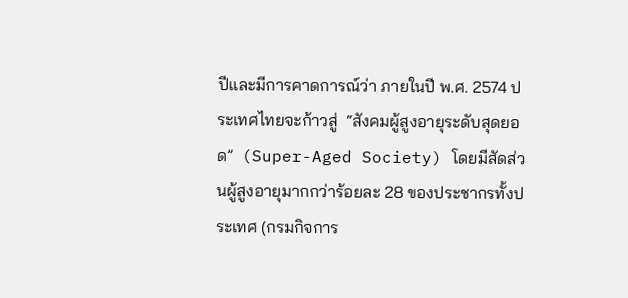ปีและมีการคาดการณ์ว่า ภายในปี พ.ศ. 2574 ประเทศไทยจะก้าวสู่  “สังคมผู้สูงอายุระดับสุดยอด”  (Super-Aged Society) โดยมีสัดส่วนผู้สูงอายุมากกว่าร้อยละ 28 ของประชากรทั้งประเทศ (กรมกิจการ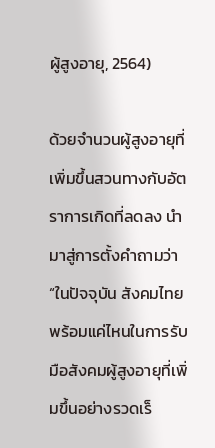ผู้สูงอายุ, 2564)

ด้วยจำนวนผู้สูงอายุที่เพิ่มขึ้นสวนทางกับอัตราการเกิดที่ลดลง นำมาสู่การตั้งคำถามว่า “ในปัจจุบัน สังคมไทยพร้อมแค่ไหนในการรับมือสังคมผู้สูงอายุที่เพิ่มขึ้นอย่างรวดเร็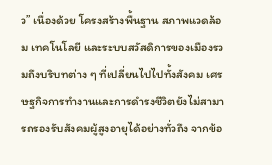ว” เนื่องด้วย โครงสร้างพื้นฐาน สภาพแวดล้อม เทคโนโลยี และระบบสวัสดิการของเมืองรวมถึงบริบทต่าง ๆ ที่เปลี่ยนไปไปทั้งสังคม เศรษฐกิจการทำงานและการดำรงชีวิตยังไม่สามารถรองรับสังคมผู้สูงอายุได้อย่างทั่วถึง จากข้อ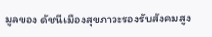มูลของ ดัชนีเมืองสุขภาวะรองรับสังคมสูง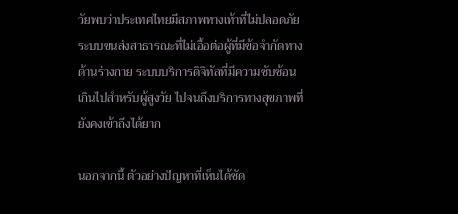วัยพบว่าประเทศไทยมีสภาพทางเท้าที่ไม่ปลอดภัย ระบบขนส่งสาธารณะที่ไม่เอื้อต่อผู้ที่มีข้อจำกัดทางด้านร่างกาย ระบบบริการดิจิทัลที่มีความซับซ้อนเกินไปสำหรับผู้สูงวัย ไปจนถึงบริการทางสุขภาพที่ยังคงเข้าถึงได้ยาก

นอกจากนี้ ตัวอย่างปัญหาที่เห็นได้ชัด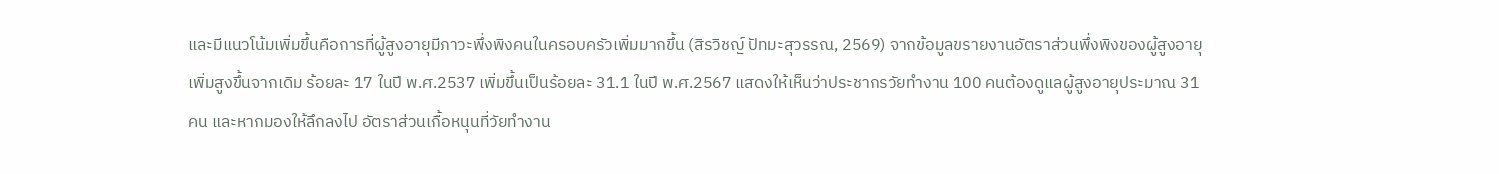และมีแนวโน้มเพิ่มขึ้นคือการที่ผู้สูงอายุมีภาวะพึ่งพิงคนในครอบครัวเพิ่มมากขึ้น (สิรวิชญ์ ปัทมะสุวรรณ, 2569) จากข้อมูลขรายงานอัตราส่วนพึ่งพิงของผู้สูงอายุเพิ่มสูงขึ้นจากเดิม ร้อยละ 17 ในปี พ.ศ.2537 เพิ่มขึ้นเป็นร้อยละ 31.1 ในปี พ.ศ.2567 แสดงให้เห็นว่าประชากรวัยทำงาน 100 คนต้องดูแลผู้สูงอายุประมาณ 31 คน และหากมองให้ลึกลงไป อัตราส่วนเกื้อหนุนที่วัยทำงาน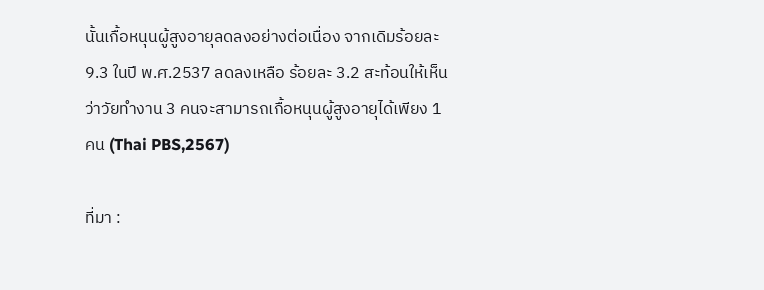นั้นเกื้อหนุนผู้สูงอายุลดลงอย่างต่อเนื่อง จากเดิมร้อยละ 9.3 ในปี พ.ศ.2537 ลดลงเหลือ ร้อยละ 3.2 สะท้อนให้เห็นว่าวัยทำงาน 3 คนจะสามารถเกื้อหนุนผู้สูงอายุได้เพียง 1 คน (Thai PBS,2567)

ที่มา :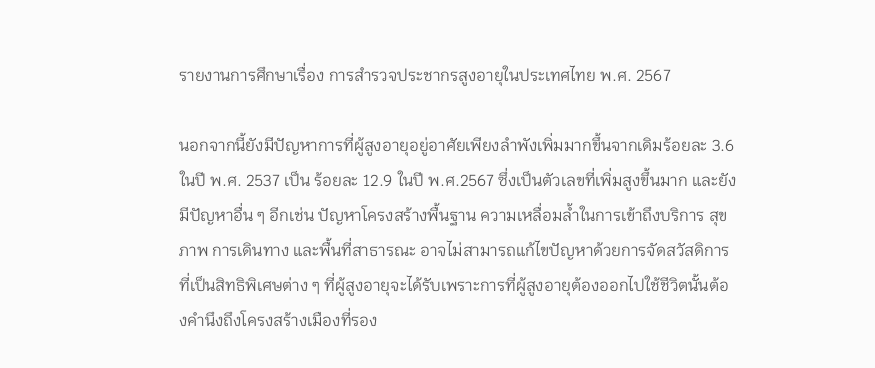รายงานการศึกษาเรื่อง การสำรวจประชากรสูงอายุในประเทศไทย พ.ศ. 2567

นอกจากนี้ยังมีปัญหาการที่ผู้สูงอายุอยู่อาศัยเพียงลำพังเพิ่มมากขึ้นจากเดิมร้อยละ 3.6 ในปี พ.ศ. 2537 เป็น ร้อยละ 12.9 ในปี พ.ศ.2567 ซึ่งเป็นตัวเลขที่เพิ่มสูงขึ้นมาก และยังมีปัญหาอื่น ๆ อีกเช่น ปัญหาโครงสร้างพื้นฐาน ความเหลื่อมล้ำในการเข้าถึงบริการ สุขภาพ การเดินทาง และพื้นที่สาธารณะ อาจไม่สามารถแก้ไขปัญหาด้วยการจัดสวัสดิการที่เป็นสิทธิพิเศษต่าง ๆ ที่ผู้สูงอายุจะได้รับเพราะการที่ผู้สูงอายุต้องออกไปใช้ชีวิตนั้นต้องคำนึงถึงโครงสร้างเมืองที่รอง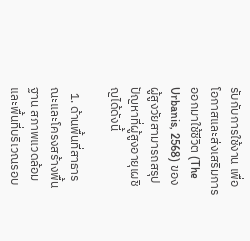รับกับการใช้งาน เพื่อโอกาสและส่งเสริมการออกมาใช้ชีวิต (The Urbanis, 2568) ของผู้สูงวัยสามารถสรุปปัญหาที่ผู้สูงอายุเผชิญได้ดังนี้

  1. ด้านพื้นที่สาธารณะและโครงสร้างพื้นฐาน สภาพแวดล้อมและพื้นที่บริเวณรอบ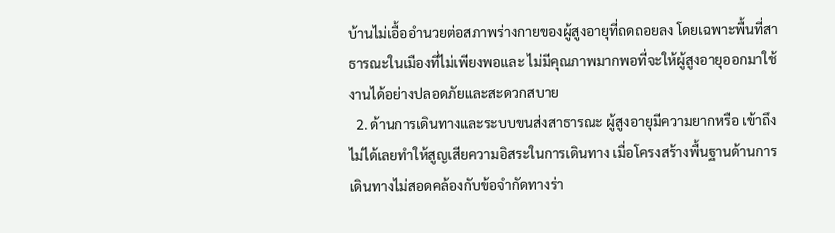บ้านไม่เอื้ออำนวยต่อสภาพร่างกายของผู้สูงอายุที่ถดถอยลง โดยเฉพาะพื้นที่สาธารณะในเมืองที่ไม่เพียงพอและ ไม่มีคุณภาพมากพอที่จะให้ผู้สูงอายุออกมาใช้งานได้อย่างปลอดภัยและสะดวกสบาย
  2. ด้านการเดินทางและระบบขนส่งสาธารณะ ผู้สูงอายุมีความยากหรือ เข้าถึงไม่ได้เลยทำให้สูญเสียความอิสระในการเดินทาง เมื่อโครงสร้างพื้นฐานด้านการเดินทางไม่สอดคล้องกับข้อจำกัดทางร่า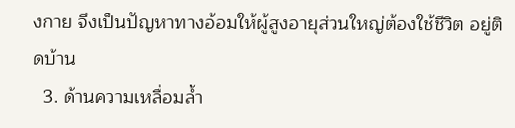งกาย จึงเป็นปัญหาทางอ้อมให้ผู้สูงอายุส่วนใหญ่ต้องใช้ชีวิต อยู่ติดบ้าน
  3. ด้านความเหลื่อมล้ำ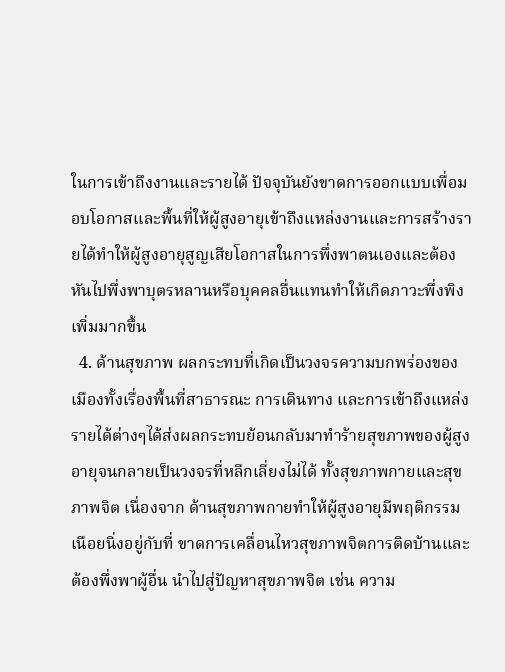ในการเข้าถึงงานและรายได้ ปัจจุบันยังขาดการออกแบบเพื่อมอบโอกาสและพื้นที่ให้ผู้สูงอายุเข้าถึงแหล่งงานและการสร้างรายได้ทำให้ผู้สูงอายุสูญเสียโอกาสในการพึ่งพาตนเองและต้องหันไปพึ่งพาบุตรหลานหรือบุคคลอื่นแทนทำให้เกิดภาวะพึ่งพิงเพิ่มมากขึ้น
  4. ด้านสุขภาพ ผลกระทบที่เกิดเป็นวงจรความบกพร่องของเมืองทั้งเรื่องพื้นที่สาธารณะ การเดินทาง และการเข้าถึงแหล่งรายได้ต่างๆได้ส่งผลกระทบย้อนกลับมาทำร้ายสุขภาพของผู้สูงอายุจนกลายเป็นวงจรที่หลีกเลี่ยงไม่ได้ ทั้งสุขภาพกายและสุขภาพจิต เนื่องจาก ด้านสุขภาพกายทำให้ผู้สูงอายุมีพฤติกรรมเนือยนิ่งอยู่กับที่ ขาดการเคลื่อนไหวสุขภาพจิตการติดบ้านและต้องพึ่งพาผู้อื่น นำไปสู่ปัญหาสุขภาพจิต เช่น ความ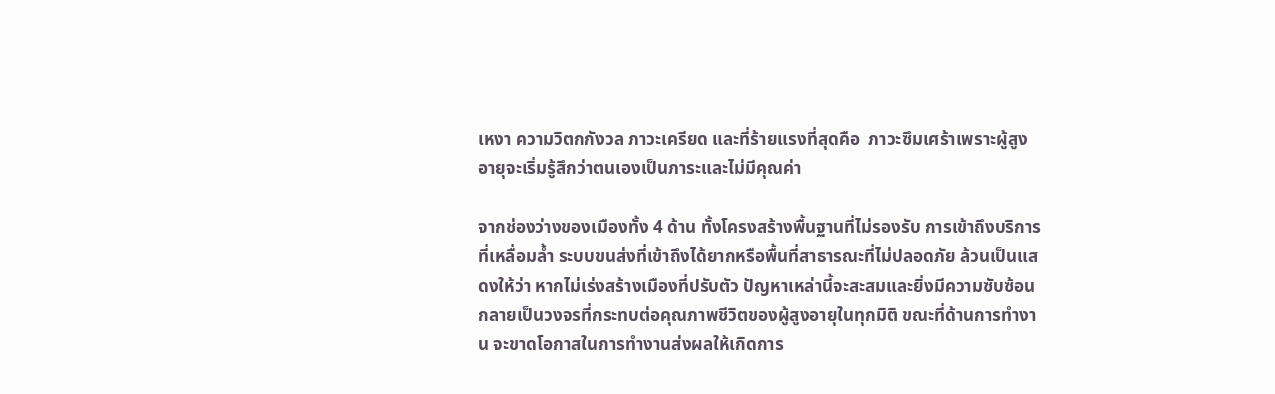เหงา ความวิตกกังวล ภาวะเครียด และที่ร้ายแรงที่สุดคือ  ภาวะซึมเศร้าเพราะผู้สูงอายุจะเริ่มรู้สึกว่าตนเองเป็นภาระและไม่มีคุณค่า

จากช่องว่างของเมืองทั้ง 4 ด้าน ทั้งโครงสร้างพื้นฐานที่ไม่รองรับ การเข้าถึงบริการที่เหลื่อมล้ำ ระบบขนส่งที่เข้าถึงได้ยากหรือพื้นที่สาธารณะที่ไม่ปลอดภัย ล้วนเป็นแสดงให้ว่า หากไม่เร่งสร้างเมืองที่ปรับตัว ปัญหาเหล่านี้จะสะสมและยิ่งมีความซับซ้อนกลายเป็นวงจรที่กระทบต่อคุณภาพชีวิตของผู้สูงอายุในทุกมิติ ขณะที่ด้านการทำงาน จะขาดโอกาสในการทำงานส่งผลให้เกิดการ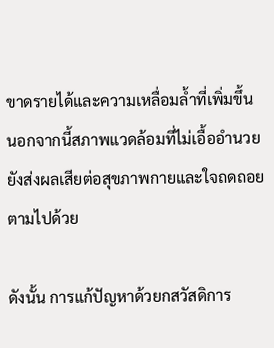ขาดรายได้และความเหลื่อมล้ำที่เพิ่มขึ้น นอกจากนี้สภาพแวดล้อมที่ไม่เอื้ออำนวยยังส่งผลเสียต่อสุขภาพกายและใจถดถอยตามไปด้วย

ดังนั้น การแก้ปัญหาด้วยกสวัสดิการ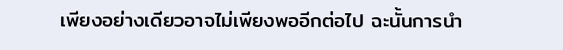เพียงอย่างเดียวอาจไม่เพียงพออีกต่อไป ฉะนั้นการนำ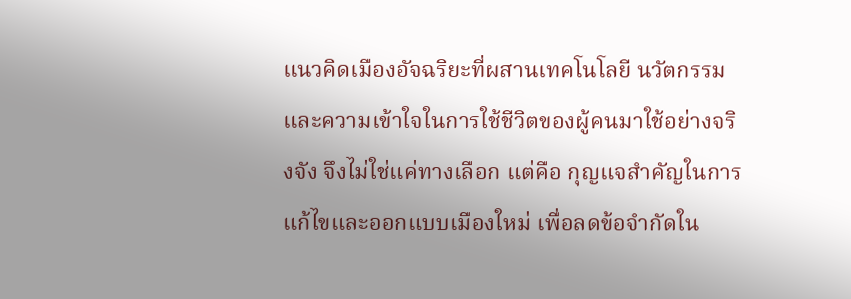แนวคิดเมืองอัจฉริยะที่ผสานเทคโนโลยี นวัตกรรม และความเข้าใจในการใช้ชีวิตของผู้คนมาใช้อย่างจริงจัง จึงไม่ใช่แค่ทางเลือก แต่คือ กุญแจสำคัญในการแก้ไขและออกแบบเมืองใหม่ เพื่อลดข้อจำกัดใน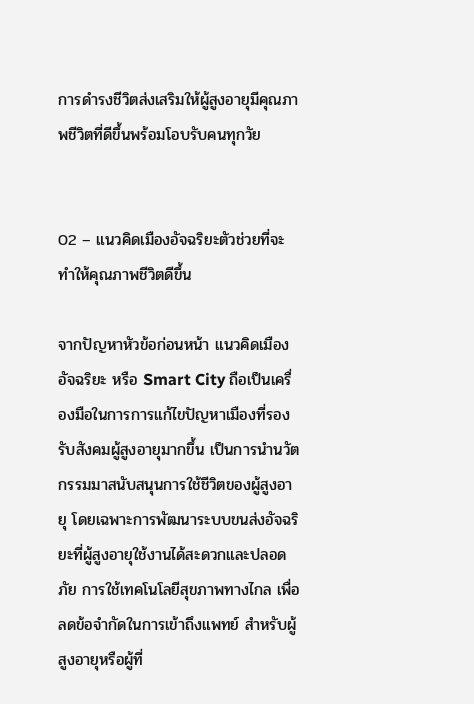การดำรงชีวิตส่งเสริมให้ผู้สูงอายุมีคุณภาพชีวิตที่ดีขึ้นพร้อมโอบรับคนทุกวัย


02 – แนวคิดเมืองอัจฉริยะตัวช่วยที่จะทำให้คุณภาพชีวิตดีขึ้น

จากปัญหาหัวข้อก่อนหน้า แนวคิดเมืองอัจฉริยะ หรือ Smart City ถือเป็นเครื่องมือในการการแก้ไขปัญหาเมืองที่รองรับสังคมผู้สูงอายุมากขึ้น เป็นการนำนวัตกรรมมาสนับสนุนการใช้ชีวิตของผู้สูงอายุ โดยเฉพาะการพัฒนาระบบขนส่งอัจฉริยะที่ผู้สูงอายุใช้งานได้สะดวกและปลอดภัย การใช้เทคโนโลยีสุขภาพทางไกล เพื่อลดข้อจำกัดในการเข้าถึงแพทย์ สำหรับผู้สูงอายุหรือผู้ที่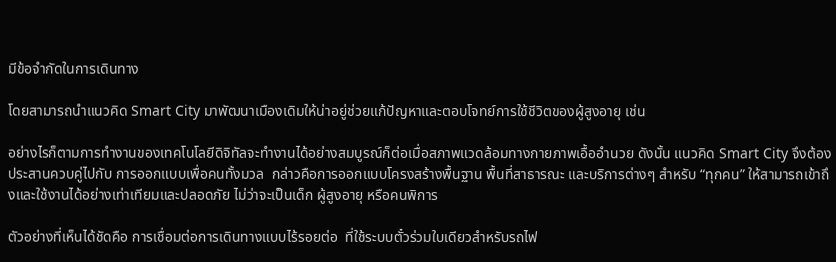มีข้อจำกัดในการเดินทาง

โดยสามารถนำแนวคิด Smart City มาพัฒนาเมืองเดิมให้น่าอยู่ช่วยแก้ปัญหาและตอบโจทย์การใช้ชีวิตของผู้สูงอายุ เช่น

อย่างไรก็ตามการทำงานของเทคโนโลยีดิจิทัลจะทำงานได้อย่างสมบูรณ์ก็ต่อเมื่อสภาพแวดล้อมทางกายภาพเอื้ออำนวย ดังนั้น แนวคิด Smart City จึงต้องประสานควบคู่ไปกับ การออกแบบเพื่อคนทั้งมวล  กล่าวคือการออกแบบโครงสร้างพื้นฐาน พื้นที่สาธารณะ และบริการต่างๆ สำหรับ “ทุกคน” ให้สามารถเข้าถึงและใช้งานได้อย่างเท่าเทียมและปลอดภัย ไม่ว่าจะเป็นเด็ก ผู้สูงอายุ หรือคนพิการ

ตัวอย่างที่เห็นได้ชัดคือ การเชื่อมต่อการเดินทางแบบไร้รอยต่อ  ที่ใช้ระบบตั๋วร่วมใบเดียวสำหรับรถไฟ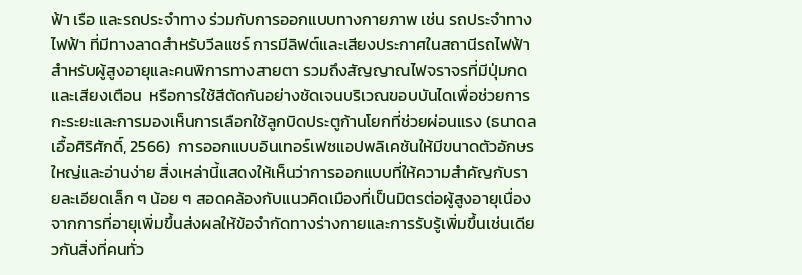ฟ้า เรือ และรถประจำทาง ร่วมกับการออกแบบทางกายภาพ เช่น รถประจำทางไฟฟ้า ที่มีทางลาดสำหรับวีลแชร์ การมีลิฟต์และเสียงประกาศในสถานีรถไฟฟ้าสำหรับผู้สูงอายุและคนพิการทางสายตา รวมถึงสัญญาณไฟจราจรที่มีปุ่มกดและเสียงเตือน  หรือการใช้สีตัดกันอย่างชัดเจนบริเวณขอบบันไดเพื่อช่วยการกะระยะและการมองเห็นการเลือกใช้ลูกบิดประตูก้านโยกที่ช่วยผ่อนแรง (ธนาดล เอื้อศิริศักดิ์, 2566)  การออกแบบอินเทอร์เฟซแอปพลิเคชันให้มีขนาดตัวอักษรใหญ่และอ่านง่าย สิ่งเหล่านี้แสดงให้เห็นว่าการออกแบบที่ให้ความสำคัญกับรายละเอียดเล็ก ๆ น้อย ๆ สอดคล้องกับแนวคิดเมืองที่เป็นมิตรต่อผู้สูงอายุเนื่องจากการที่อายุเพิ่มขึ้นส่งผลให้ข้อจำกัดทางร่างกายและการรับรู้เพิ่มขึ้นเช่นเดียวกันสิ่งที่คนทั่ว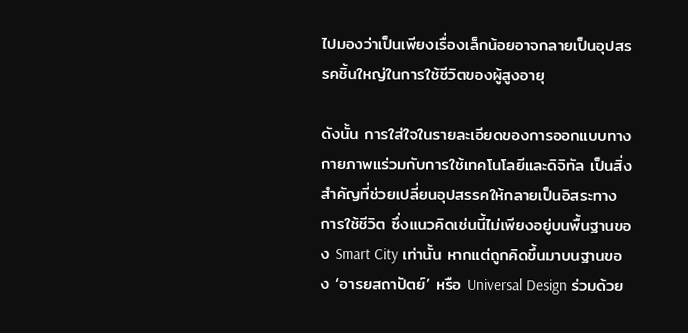ไปมองว่าเป็นเพียงเรื่องเล็กน้อยอาจกลายเป็นอุปสรรคชิ้นใหญ่ในการใช้ชีวิตของผู้สูงอายุ

ดังนั้น การใส่ใจในรายละเอียดของการออกแบบทางกายภาพแร่วมกับการใช้เทคโนโลยีและดิจิทัล เป็นสิ่งสำคัญที่ช่วยเปลี่ยนอุปสรรคให้กลายเป็นอิสระทางการใช้ชีวิต ซึ่งแนวคิดเช่นนี้ไม่เพียงอยู่บนพื้นฐานของ Smart City เท่านั้น หากแต่ถูกคิดขึ้นมาบนฐานของ ‘อารยสถาปัตย์’ หรือ Universal Design ร่วมด้วย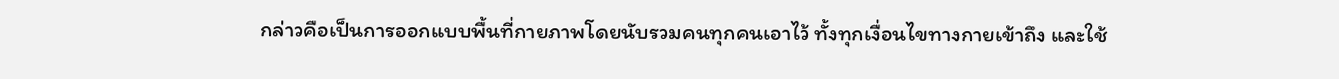กล่าวคือเป็นการออกแบบพื้นที่กายภาพโดยนับรวมคนทุกคนเอาไว้ ทั้งทุกเงื่อนไขทางกายเข้าถึง และใช้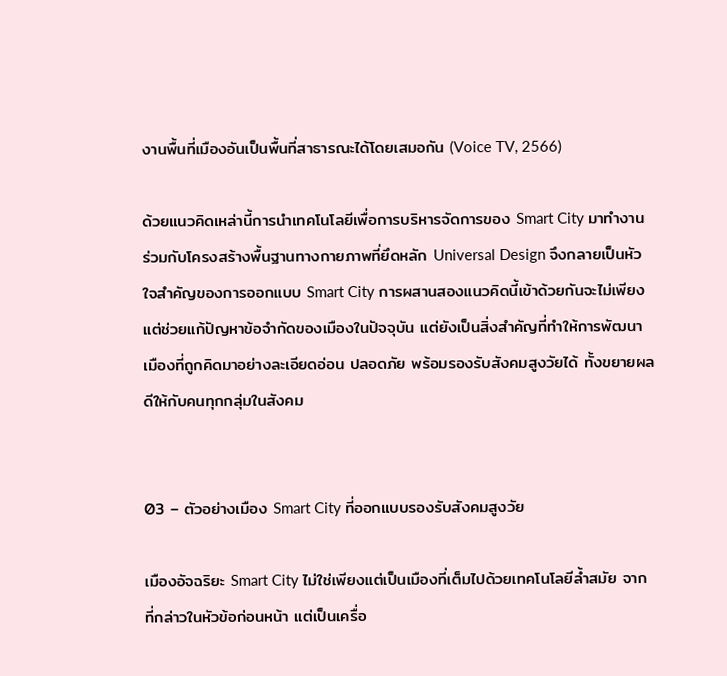งานพื้นที่เมืองอันเป็นพื้นที่สาธารณะได้โดยเสมอกัน (Voice TV, 2566)

ด้วยแนวคิดเหล่านี้การนำเทคโนโลยีเพื่อการบริหารจัดการของ Smart City มาทำงานร่วมกับโครงสร้างพื้นฐานทางกายภาพที่ยึดหลัก Universal Design จึงกลายเป็นหัวใจสำคัญของการออกแบบ Smart City การผสานสองแนวคิดนี้เข้าด้วยกันจะไม่เพียงแต่ช่วยแก้ปัญหาข้อจำกัดของเมืองในปัจจุบัน แต่ยังเป็นสิ่งสำคัญที่ทำให้การพัฒนาเมืองที่ถูกคิดมาอย่างละเอียดอ่อน ปลอดภัย พร้อมรองรับสังคมสูงวัยได้ ทั้งขยายผลดีให้กับคนทุกกลุ่มในสังคม


03 – ตัวอย่างเมือง Smart City ที่ออกแบบรองรับสังคมสูงวัย

เมืองอัจฉริยะ Smart City ไม่ใช่เพียงแต่เป็นเมืองที่เต็มไปด้วยเทคโนโลยีล้ำสมัย จากที่กล่าวในหัวข้อก่อนหน้า แต่เป็นเครื่อ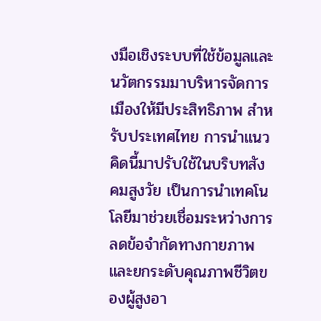งมือเชิงระบบที่ใช้ข้อมูลและนวัตกรรมมาบริหารจัดการเมืองให้มีประสิทธิภาพ สำหรับประเทศไทย การนำแนวคิดนี้มาปรับใช้ในบริบทสังคมสูงวัย เป็นการนำเทคโนโลยีมาช่วยเชื่อมระหว่างการลดข้อจำกัดทางกายภาพและยกระดับคุณภาพชีวิตของผู้สูงอา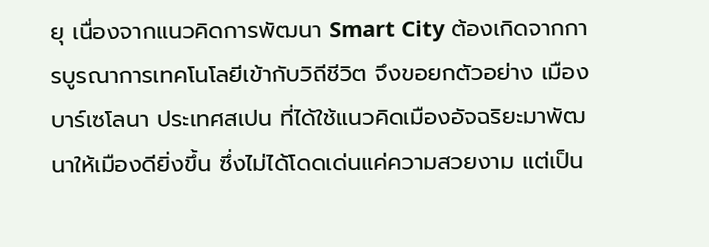ยุ เนื่องจากแนวคิดการพัฒนา Smart City ต้องเกิดจากการบูรณาการเทคโนโลยีเข้ากับวิถีชีวิต จึงขอยกตัวอย่าง เมืองบาร์เซโลนา ประเทศสเปน ที่ได้ใช้แนวคิดเมืองอัจฉริยะมาพัฒนาให้เมืองดียิ่งขึ้น ซึ่งไม่ได้โดดเด่นแค่ความสวยงาม แต่เป็น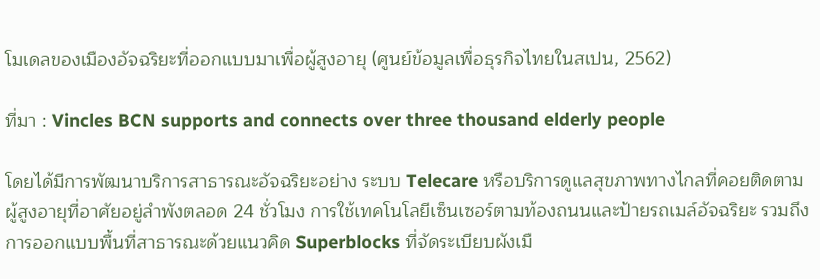โมเดลของเมืองอัจฉริยะที่ออกแบบมาเพื่อผู้สูงอายุ (ศูนย์ข้อมูลเพื่อธุรกิจไทยในสเปน, 2562)

ที่มา : Vincles BCN supports and connects over three thousand elderly people

โดยได้มีการพัฒนาบริการสาธารณะอัจฉริยะอย่าง ระบบ Telecare หรือบริการดูแลสุขภาพทางไกลที่คอยติดตามผู้สูงอายุที่อาศัยอยู่ลำพังตลอด 24 ชั่วโมง การใช้เทคโนโลยีเซ็นเซอร์ตามท้องถนนและป้ายรถเมล์อัจฉริยะ รวมถึงการออกแบบพื้นที่สาธารณะด้วยแนวคิด Superblocks ที่จัดระเบียบผังเมื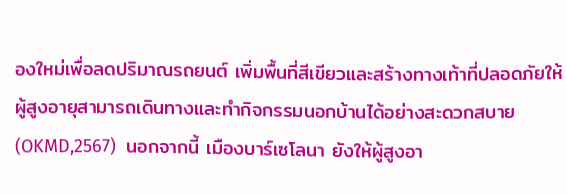องใหม่เพื่อลดปริมาณรถยนต์ เพิ่มพื้นที่สีเขียวและสร้างทางเท้าที่ปลอดภัยให้ผู้สูงอายุสามารถเดินทางและทำกิจกรรมนอกบ้านได้อย่างสะดวกสบาย (OKMD,2567)  นอกจากนี้ เมืองบาร์เซโลนา ยังให้ผู้สูงอา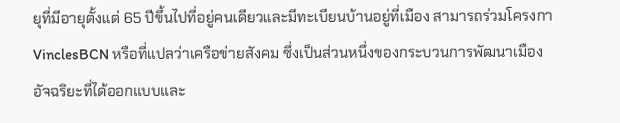ยุที่มีอายุตั้งแต่ 65 ปีขึ้นไปที่อยู่คนเดียวและมีทะเบียนบ้านอยู่ที่เมือง สามารถร่วมโครงกา VinclesBCN หรือที่แปลว่าเครือข่ายสังคม ซึ่งเป็นส่วนหนึ่งของกระบวนการพัฒนาเมืองอัจฉริยะที่ได้ออกแบบและ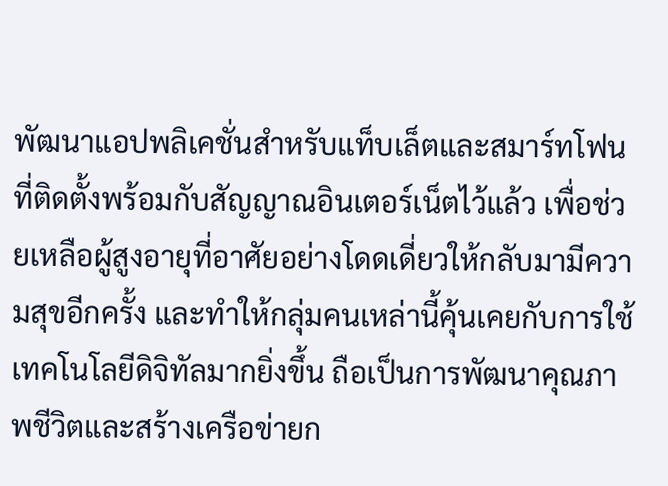พัฒนาแอปพลิเคชั่นสำหรับแท็บเล็ตและสมาร์ทโฟนที่ติดตั้งพร้อมกับสัญญาณอินเตอร์เน็ตไว้แล้ว เพื่อช่วยเหลือผู้สูงอายุที่อาศัยอย่างโดดเดี่ยวให้กลับมามีความสุขอีกครั้ง และทำให้กลุ่มคนเหล่านี้คุ้นเคยกับการใช้เทคโนโลยีดิจิทัลมากยิ่งขึ้น ถือเป็นการพัฒนาคุณภาพชีวิตและสร้างเครือข่ายก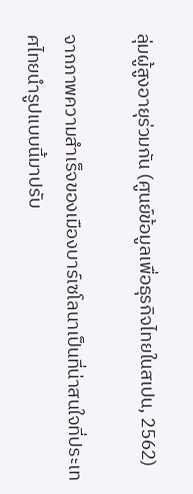ลุ่มผู้สูงอายุร่วมกัน (ศูนย์ข้อมูลเพื่อธุรกิจไทยในสเปน, 2562)

จากภาพความสำเร็จของเมืองบาร์เซโลนาเป็นที่น่าสนใจที่ประเทศไทยนำรูปแบบนี้มาปรับ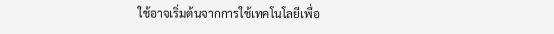ใช้อาจเริ่มต้นจากการใช้เทคโนโลยีเพื่อ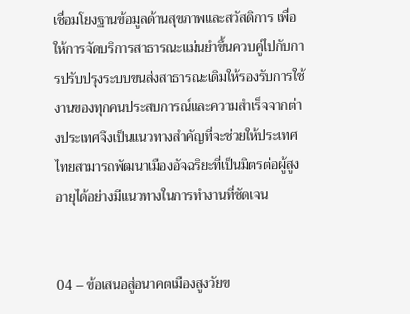เชื่อมโยงฐานข้อมูลด้านสุขภาพและสวัสดิการ เพื่อให้การจัดบริการสาธารณะแม่นยำขึ้นควบคู่ไปกับการปรับปรุงระบบขนส่งสาธารณะเดิมให้รองรับการใช้งานของทุกคนประสบการณ์และความสำเร็จจากต่างประเทศจึงเป็นแนวทางสำคัญที่จะช่วยให้ประเทศไทยสามารถพัฒนาเมืองอัจฉริยะที่เป็นมิตรต่อผู้สูงอายุได้อย่างมีแนวทางในการทำงานที่ชัดเจน


04 – ข้อเสนอสู่อนาคตเมืองสูงวัยข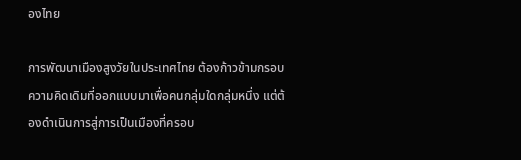องไทย

การพัฒนาเมืองสูงวัยในประเทศไทย ต้องก้าวข้ามกรอบความคิดเดิมที่ออกแบบมาเพื่อคนกลุ่มใดกลุ่มหนึ่ง แต่ต้องดำเนินการสู่การเป็นเมืองที่ครอบ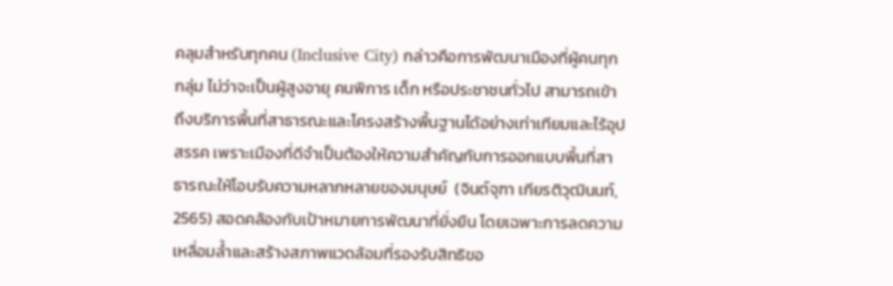คลุมสำหรับทุกคน (Inclusive City) กล่าวคือการพัฒนาเมืองที่ผู้คนทุกกลุ่ม ไม่ว่าจะเป็นผู้สูงอายุ คนพิการ เด็ก หรือประชาชนทั่วไป สามารถเข้าถึงบริการพื้นที่สาธารณะและโครงสร้างพื้นฐานได้อย่างเท่าเทียมและไร้อุปสรรค เพราะเมืองที่ดีจำเป็นต้องให้ความสำคัญกับการออกแบบพื้นที่สาธารณะให้โอบรับความหลากหลายของมนุษย์  (จินต์จุฑา เกียรติวุฒินนท์, 2565) สอดคล้องกับเป้าหมายการพัฒนาที่ยั่งยืน โดยเฉพาะการลดความเหลื่อมล้ำและสร้างสภาพแวดล้อมที่รองรับสิทธิขอ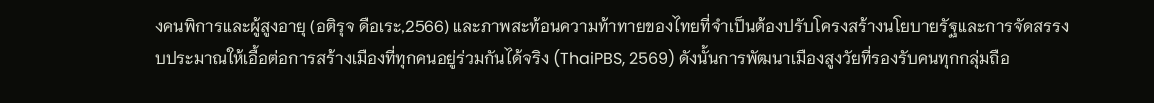งคนพิการและผู้สูงอายุ (อติรุจ ดือเระ,2566) และภาพสะท้อนความท้าทายของไทยที่จำเป็นต้องปรับโครงสร้างนโยบายรัฐและการจัดสรรงบประมาณให้เอื้อต่อการสร้างเมืองที่ทุกคนอยู่ร่วมกันได้จริง (ThaiPBS, 2569) ดังนั้นการพัฒนาเมืองสูงวัยที่รองรับคนทุกกลุ่มถือ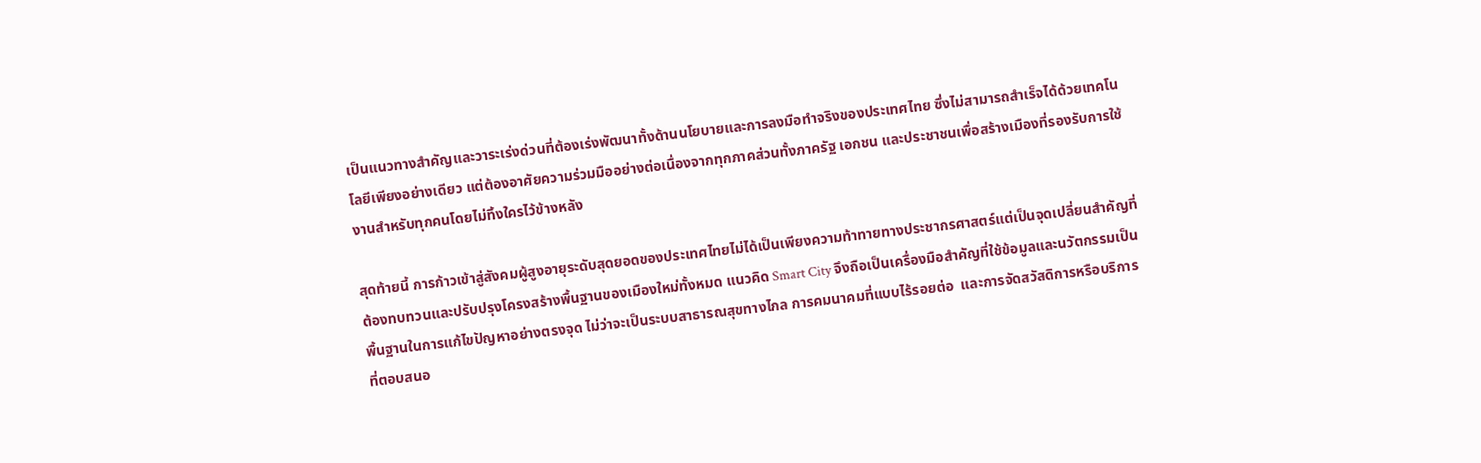เป็นแนวทางสำคัญและวาระเร่งด่วนที่ต้องเร่งพัฒนาทั้งด้านนโยบายและการลงมือทำจริงของประเทศไทย ซึ่งไม่สามารถสำเร็จได้ด้วยเทคโนโลยีเพียงอย่างเดียว แต่ต้องอาศัยความร่วมมืออย่างต่อเนื่องจากทุกภาคส่วนทั้งภาครัฐ เอกชน และประชาชนเพื่อสร้างเมืองที่รองรับการใช้งานสำหรับทุกคนโดยไม่ทิ้งใครไว้ข้างหลัง

สุดท้ายนี้ การก้าวเข้าสู่สังคมผู้สูงอายุระดับสุดยอดของประเทศไทยไม่ได้เป็นเพียงความท้าทายทางประชากรศาสตร์แต่เป็นจุดเปลี่ยนสำคัญที่ต้องทบทวนและปรับปรุงโครงสร้างพื้นฐานของเมืองใหม่ทั้งหมด แนวคิด Smart City จึงถือเป็นเครื่องมือสำคัญที่ใช้ข้อมูลและนวัตกรรมเป็นพื้นฐานในการแก้ไขปัญหาอย่างตรงจุด ไม่ว่าจะเป็นระบบสาธารณสุขทางไกล การคมนาคมที่แบบไร้รอยต่อ  และการจัดสวัสดิการหรือบริการที่ตอบสนอ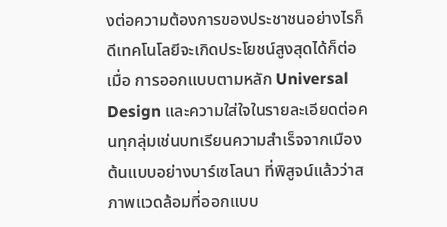งต่อความต้องการของประชาชนอย่างไรก็ดีเทคโนโลยีจะเกิดประโยชน์สูงสุดได้ก็ต่อเมื่อ การออกแบบตามหลัก Universal Design และความใส่ใจในรายละเอียดต่อคนทุกลุ่มเช่นบทเรียนความสำเร็จจากเมืองต้นแบบอย่างบาร์เซโลนา ที่พิสูจน์แล้วว่าสภาพแวดล้อมที่ออกแบบ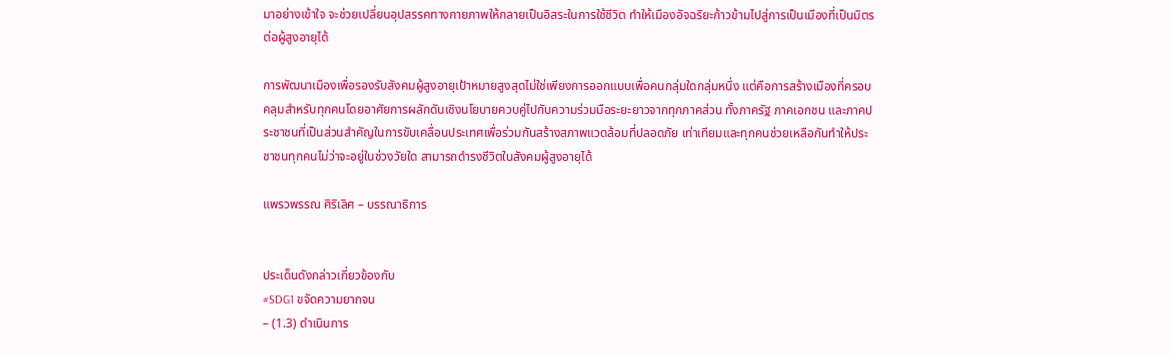มาอย่างเข้าใจ จะช่วยเปลี่ยนอุปสรรคทางกายภาพให้กลายเป็นอิสระในการใช้ชีวิต ทำให้เมืองอัจฉริยะก้าวข้ามไปสู่การเป็นเมืองที่เป็นมิตรต่อผู้สูงอายุได้

การพัฒนาเมืองเพื่อรองรับสังคมผู้สูงอายุเป้าหมายสูงสุดไม่ใช่เพียงการออกแบบเพื่อคนกลุ่มใดกลุ่มหนึ่ง แต่คือการสร้างเมืองที่ครอบคลุมสำหรับทุกคนโดยอาศัยการผลักดันเชิงนโยบายควบคู่ไปกับความร่วมมือระยะยาวจากทุกภาคส่วน ทั้งภาครัฐ ภาคเอกชน และภาคประชาชนที่เป็นส่วนสำคัญในการขับเคลื่อนประเทศเพื่อร่วมกันสร้างสภาพแวดล้อมที่ปลอดภัย เท่าเทียมและทุกคนช่วยเหลือกันทำให้ประชาชนทุกคนไม่ว่าจะอยู่ในช่วงวัยใด สามารถดำรงชีวิตในสังคมผู้สูงอายุได้

แพรวพรรณ ศิริเลิศ – บรรณาธิการ


ประเด็นดังกล่าวเกี่ยวข้องกับ
#SDG1 ขจัดความยากจน
– (1.3) ดำเนินการ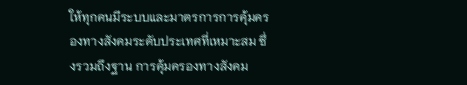ให้ทุกคนมีระบบและมาตรการการคุ้มครองทางสังคมระดับประเทศที่เหมาะสม ซึ่งรวมถึงฐาน การคุ้มครองทางสังคม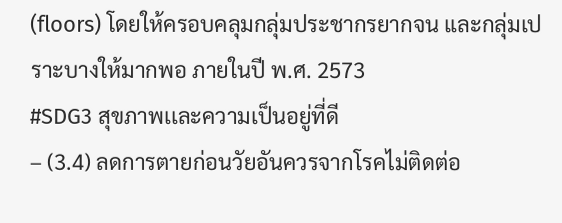(floors) โดยให้ครอบคลุมกลุ่มประชากรยากจน และกลุ่มเปราะบางให้มากพอ ภายในปี พ.ศ. 2573
#SDG3 สุขภาพเเละความเป็นอยู่ที่ดี
– (3.4) ลดการตายก่อนวัยอันควรจากโรคไม่ติดต่อ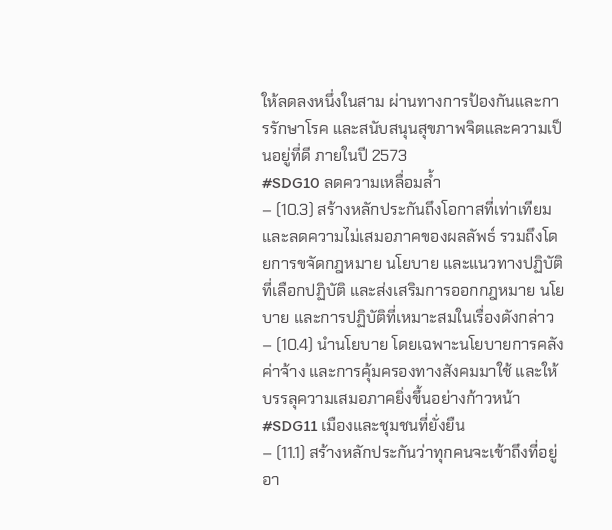ให้ลดลงหนึ่งในสาม ผ่านทางการป้องกันและการรักษาโรค และสนับสนุนสุขภาพจิตและความเป็นอยู่ที่ดี ภายในปี 2573
#SDG10 ลดความเหลื่อมล้ำ
– (10.3) สร้างหลักประกันถึงโอกาสที่เท่าเทียมและลดความไม่เสมอภาคของผลลัพธ์ รวมถึงโดยการขจัดกฎหมาย นโยบาย และแนวทางปฏิบัติที่เลือกปฏิบัติ และส่งเสริมการออกกฎหมาย นโยบาย และการปฏิบัติที่เหมาะสมในเรื่องดังกล่าว
– (10.4) นำนโยบาย โดยเฉพาะนโยบายการคลัง ค่าจ้าง และการคุ้มครองทางสังคมมาใช้ และให้บรรลุความเสมอภาคยิ่งขึ้นอย่างก้าวหน้า
#SDG11 เมืองและชุมชนที่ยั่งยืน
– (11.1) สร้างหลักประกันว่าทุกคนจะเข้าถึงที่อยู่อา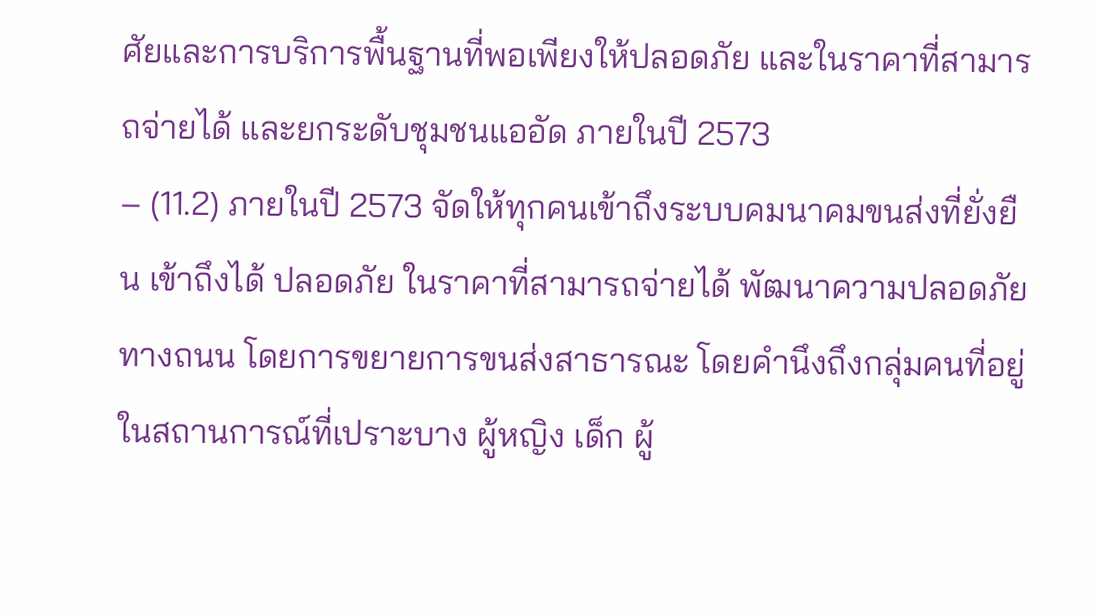ศัยและการบริการพื้นฐานที่พอเพียงให้ปลอดภัย และในราคาที่สามารถจ่ายได้ และยกระดับชุมชนแออัด ภายในปี 2573
– (11.2) ภายในปี 2573 จัดให้ทุกคนเข้าถึงระบบคมนาคมขนส่งที่ยั่งยืน เข้าถึงได้ ปลอดภัย ในราคาที่สามารถจ่ายได้ พัฒนาความปลอดภัยทางถนน โดยการขยายการขนส่งสาธารณะ โดยคำนึงถึงกลุ่มคนที่อยู่ในสถานการณ์ที่เปราะบาง ผู้หญิง เด็ก ผู้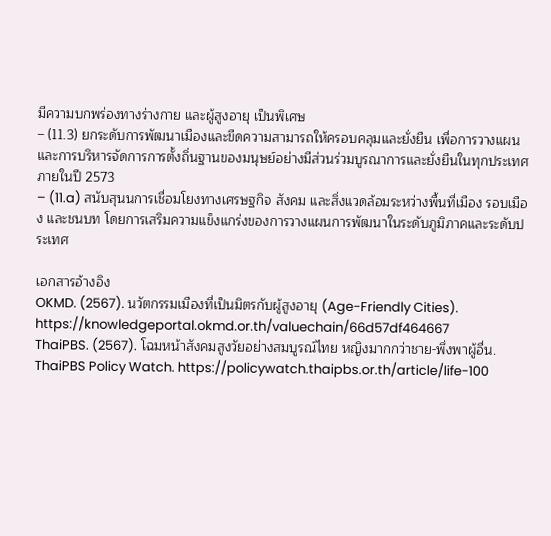มีความบกพร่องทางร่างกาย และผู้สูงอายุ เป็นพิเศษ
– (11.3) ยกระดับการพัฒนาเมืองและขีดความสามารถให้ครอบคลุมและยั่งยืน เพื่อการวางแผนและการบริหารจัดการการตั้งถิ่นฐานของมนุษย์อย่างมีส่วนร่วมบูรณาการและยั่งยืนในทุกประเทศ ภายในปี 2573
– (11.a) สนับสุนนการเชื่อมโยงทางเศรษฐกิจ สังคม และสิ่งแวดล้อมระหว่างพื้นที่เมือง รอบเมือง และชนบท โดยการเสริมความแข็งแกร่งของการวางแผนการพัฒนาในระดับภูมิภาคและระดับประเทศ

เอกสารอ้างอิง
OKMD. (2567). นวัตกรรมเมืองที่เป็นมิตรกับผู้สูงอายุ (Age-Friendly Cities). https://knowledgeportal.okmd.or.th/valuechain/66d57df464667
ThaiPBS. (2567). โฉมหน้าสังคมสูงวัยอย่างสมบูรณ์ไทย หญิงมากกว่าชาย-พึ่งพาผู้อื่น. ThaiPBS Policy Watch. https://policywatch.thaipbs.or.th/article/life-100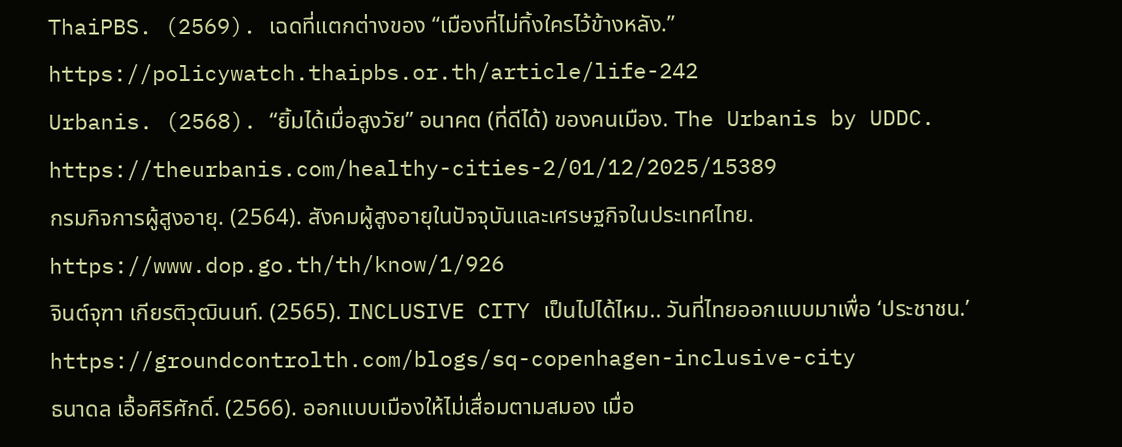ThaiPBS. (2569). เฉดที่แตกต่างของ “เมืองที่ไม่ทิ้งใครไว้ข้างหลัง.” https://policywatch.thaipbs.or.th/article/life-242
Urbanis. (2568). “ยิ้มได้เมื่อสูงวัย” อนาคต (ที่ดีได้) ของคนเมือง. The Urbanis by UDDC. https://theurbanis.com/healthy-cities-2/01/12/2025/15389
กรมกิจการผู้สูงอายุ. (2564). สังคมผู้สูงอายุในปัจจุบันและเศรษฐกิจในประเทศไทย. https://www.dop.go.th/th/know/1/926
จินต์จุฑา เกียรติวุฒินนท์. (2565). INCLUSIVE CITY เป็นไปได้ไหม.. วันที่ไทยออกแบบมาเพื่อ ‘ประชาชน.’ https://groundcontrolth.com/blogs/sq-copenhagen-inclusive-city
ธนาดล เอื้อศิริศักดิ์. (2566). ออกแบบเมืองให้ไม่เสื่อมตามสมอง เมื่อ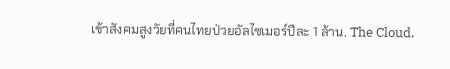เข้าสังคมสูงวัยที่คนไทยป่วยอัลไซเมอร์ปีละ 1 ล้าน. The Cloud.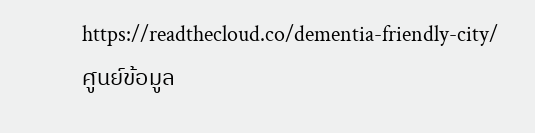https://readthecloud.co/dementia-friendly-city/
ศูนย์ข้อมูล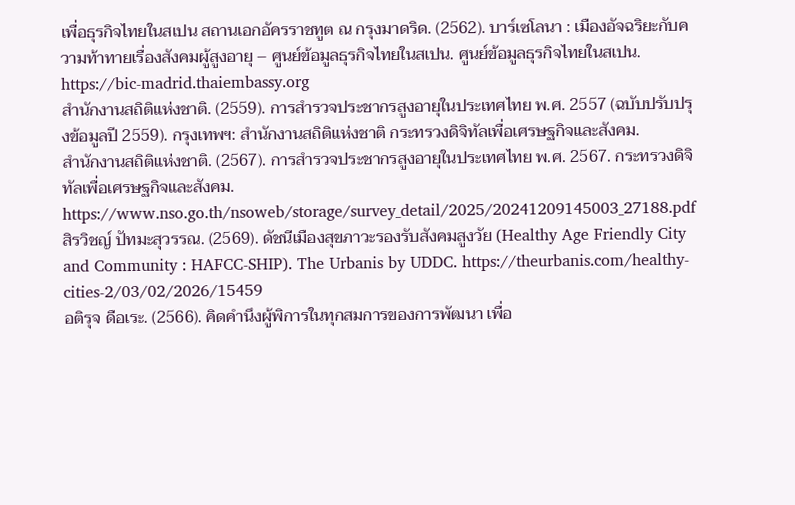เพื่อธุรกิจไทยในสเปน สถานเอกอัครราชทูต ณ กรุงมาดริด. (2562). บาร์เซโลนา : เมืองอัจฉริยะกับความท้าทายเรื่องสังคมผู้สูงอายุ – ศูนย์ข้อมูลธุรกิจไทยในสเปน. ศูนย์ข้อมูลธุรกิจไทยในสเปน. https://bic-madrid.thaiembassy.org
สำนักงานสถิติแห่งชาติ. (2559). การสำรวจประชากรสูงอายุในประเทศไทย พ.ศ. 2557 (ฉบับปรับปรุงข้อมูลปี 2559). กรุงเทพฯ: สำนักงานสถิติแห่งชาติ กระทรวงดิจิทัลเพื่อเศรษฐกิจและสังคม.
สำนักงานสถิติแห่งชาติ. (2567). การสำรวจประชากรสูงอายุในประเทศไทย พ.ศ. 2567. กระทรวงดิจิทัลเพื่อเศรษฐกิจและสังคม. https://www.nso.go.th/nsoweb/storage/survey_detail/2025/20241209145003_27188.pdf
สิรวิชญ์ ปัทมะสุวรรณ. (2569). ดัชนีเมืองสุขภาวะรองรับสังคมสูงวัย (Healthy Age Friendly City and Community : HAFCC-SHIP). The Urbanis by UDDC. https://theurbanis.com/healthy-cities-2/03/02/2026/15459
อติรุจ ดือเระ. (2566). คิดคํานึงผู้พิการในทุกสมการของการพัฒนา เพื่อ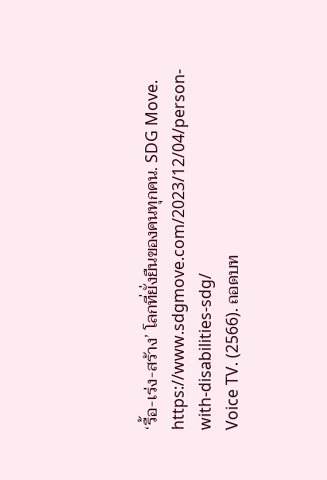‘รื้อ-เร่ง-สร้าง’ โลกที่ยั่งยืนของคนทุกคน. SDG Move. https://www.sdgmove.com/2023/12/04/person-with-disabilities-sdg/
Voice TV. (2566). ถอดบท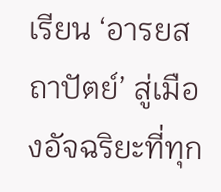เรียน ‘อารยสถาปัตย์’ สู่เมืองอัจฉริยะที่ทุก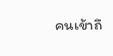คนเข้าถึ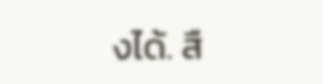งได้. สื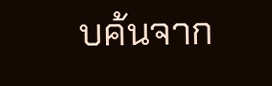บค้นจาก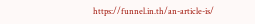https://funnel.in.th/an-article-is/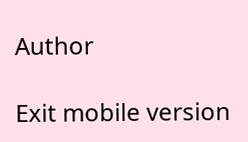Author

Exit mobile version